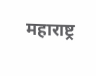महाराष्ट्र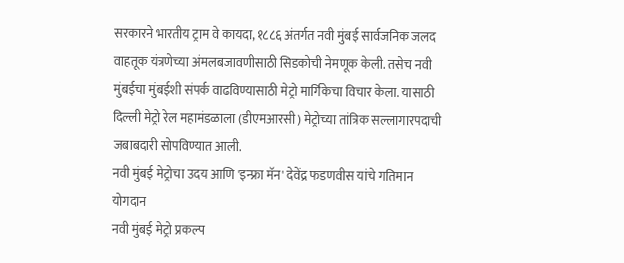सरकारने भारतीय ट्राम वे कायदा, १८८६ अंतर्गत नवी मुंबई सार्वजनिक जलद वाहतूक यंत्रणेच्या अंमलबजावणीसाठी सिडकोची नेमणूक केली. तसेच नवी मुंबईचा मुंबईशी संपर्क वाढविण्यासाठी मेट्रो मार्गिकेचा विचार केला. यासाठी दिल्ली मेट्रो रेल महामंडळाला (डीएमआरसी) मेट्रोच्या तांत्रिक सल्लागारपदाची जबाबदारी सोपविण्यात आली.
नवी मुंबई मेट्रोचा उदय आणि 'इन्फ्रा मॅन' देवेंद्र फडणवीस यांचे गतिमान योगदान
नवी मुंबई मेट्रो प्रकल्प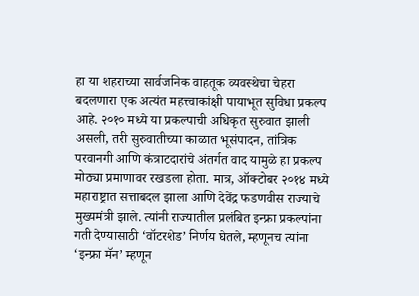हा या शहराच्या सार्वजनिक वाहतूक व्यवस्थेचा चेहरा बदलणारा एक अत्यंत महत्त्वाकांक्षी पायाभूत सुविधा प्रकल्प आहे. २०१० मध्ये या प्रकल्पाची अधिकृत सुरुवात झाली असली, तरी सुरुवातीच्या काळात भूसंपादन, तांत्रिक परवानगी आणि कंत्राटदारांचे अंतर्गत वाद यामुळे हा प्रकल्प मोठ्या प्रमाणावर रखडला होता. मात्र, ऑक्टोबर २०१४ मध्ये महाराष्ट्रात सत्ताबदल झाला आणि देवेंद्र फडणवीस राज्याचे मुख्यमंत्री झाले. त्यांनी राज्यातील प्रलंबित इन्फ्रा प्रकल्पांना गती देण्यासाठी ‘वॉटरशेड’ निर्णय घेतले, म्हणूनच त्यांना ‘इन्फ्रा मॅन’ म्हणून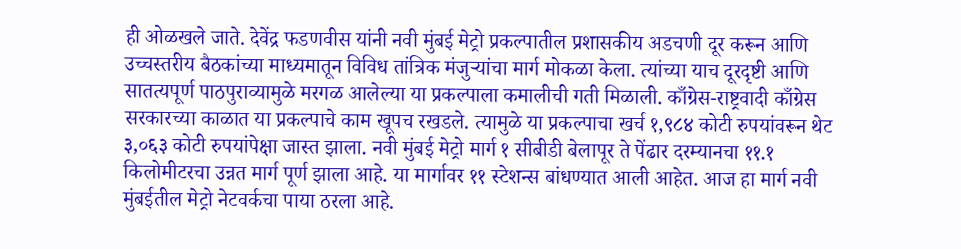ही ओळखले जाते. देवेंद्र फडणवीस यांनी नवी मुंबई मेट्रो प्रकल्पातील प्रशासकीय अडचणी दूर करून आणि उच्चस्तरीय बैठकांच्या माध्यमातून विविध तांत्रिक मंजुऱ्यांचा मार्ग मोकळा केला. त्यांच्या याच दूरदृष्टी आणि सातत्यपूर्ण पाठपुराव्यामुळे मरगळ आलेल्या या प्रकल्पाला कमालीची गती मिळाली. काँग्रेस-राष्ट्रवादी काँग्रेस सरकारच्या काळात या प्रकल्पाचे काम खूपच रखडले. त्यामुळे या प्रकल्पाचा खर्च १,९८४ कोटी रुपयांवरून थेट ३,०६३ कोटी रुपयांपेक्षा जास्त झाला. नवी मुंबई मेट्रो मार्ग १ सीबीडी बेलापूर ते पेंढार दरम्यानचा ११.१ किलोमीटरचा उन्नत मार्ग पूर्ण झाला आहे. या मार्गावर ११ स्टेशन्स बांधण्यात आली आहेत. आज हा मार्ग नवी मुंबईतील मेट्रो नेटवर्कचा पाया ठरला आहे.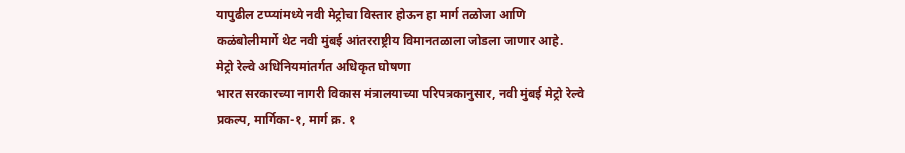यापुढील टप्प्यांमध्ये नवी मेट्रोचा विस्तार होऊन हा मार्ग तळोजा आणि कळंबोलीमार्गे थेट नवी मुंबई आंतरराष्ट्रीय विमानतळाला जोडला जाणार आहे.
मेट्रो रेल्वे अधिनियमांतर्गत अधिकृत घोषणा
भारत सरकारच्या नागरी विकास मंत्रालयाच्या परिपत्रकानुसार, नवी मुंबई मेट्रो रेल्वे प्रकल्प, मार्गिका-१, मार्ग क्र. १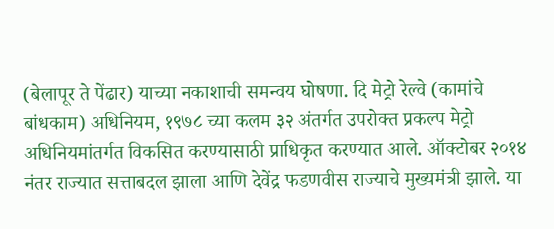(बेलापूर ते पेंढार) याच्या नकाशाची समन्वय घोषणा. दि मेट्रो रेल्वे (कामांचे बांधकाम) अधिनियम, १९७८ च्या कलम ३२ अंतर्गत उपरोक्त प्रकल्प मेट्रो अधिनियमांतर्गत विकसित करण्यासाठी प्राधिकृत करण्यात आले. ऑक्टोबर २०१४ नंतर राज्यात सत्ताबदल झाला आणि देवेंद्र फडणवीस राज्याचे मुख्यमंत्री झाले. या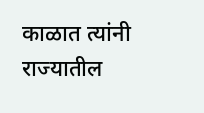काळात त्यांनी राज्यातील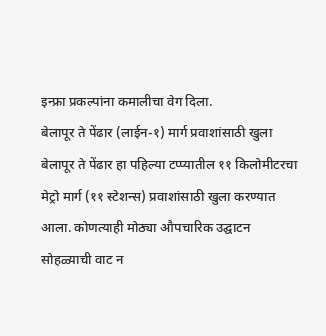इन्फ्रा प्रकल्पांना कमालीचा वेग दिला.
बेलापूर ते पेंढार (लाईन-१) मार्ग प्रवाशांसाठी खुला
बेलापूर ते पेंढार हा पहिल्या टप्प्यातील ११ किलोमीटरचा मेट्रो मार्ग (११ स्टेशन्स) प्रवाशांसाठी खुला करण्यात आला. कोणत्याही मोठ्या औपचारिक उद्घाटन सोहळ्याची वाट न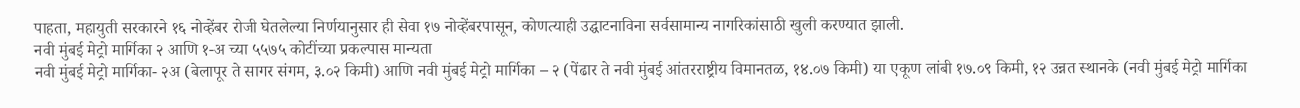पाहता, महायुती सरकारने १६ नोव्हेंबर रोजी घेतलेल्या निर्णयानुसार ही सेवा १७ नोव्हेंबरपासून, कोणत्याही उद्घाटनाविना सर्वसामान्य नागरिकांसाठी खुली करण्यात झाली.
नवी मुंबई मेट्रो मार्गिका २ आणि १-अ च्या ५५७५ कोटींच्या प्रकल्पास मान्यता
नवी मुंबई मेट्रो मार्गिका- २अ (बेलापूर ते सागर संगम, ३.०२ किमी) आणि नवी मुंबई मेट्रो मार्गिका – २ (पेंढार ते नवी मुंबई आंतरराष्ट्रीय विमानतळ, १४.०७ किमी) या एकूण लांबी १७.०९ किमी, १२ उन्नत स्थानके (नवी मुंबई मेट्रो मार्गिका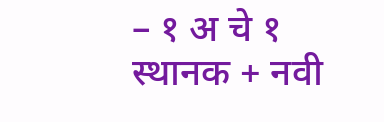– १ अ चे १ स्थानक + नवी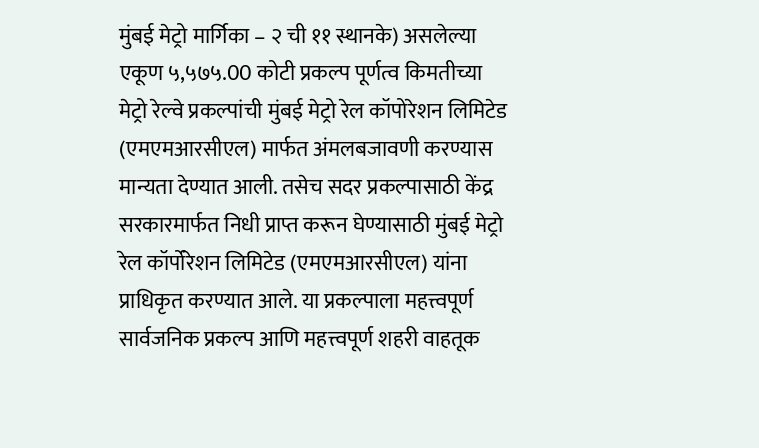मुंबई मेट्रो मार्गिका – २ ची ११ स्थानके) असलेल्या एकूण ५,५७५.00 कोटी प्रकल्प पूर्णत्व किमतीच्या मेट्रो रेल्वे प्रकल्पांची मुंबई मेट्रो रेल कॉपोरेशन लिमिटेड (एमएमआरसीएल) मार्फत अंमलबजावणी करण्यास मान्यता देण्यात आली. तसेच सदर प्रकल्पासाठी केंद्र सरकारमार्फत निधी प्राप्त करून घेण्यासाठी मुंबई मेट्रो रेल कॉर्पोरेशन लिमिटेड (एमएमआरसीएल) यांना प्राधिकृत करण्यात आले. या प्रकल्पाला महत्त्वपूर्ण सार्वजनिक प्रकल्प आणि महत्त्वपूर्ण शहरी वाहतूक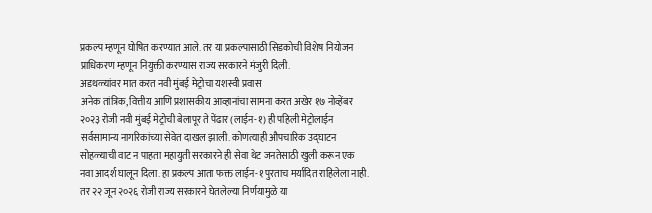प्रकल्प म्हणून घोषित करण्यात आले. तर या प्रकल्पासाठी सिडकोची विशेष नियोजन प्राधिकरण म्हणून नियुक्ती करण्यास राज्य सरकारने मंजुरी दिली.
अडथळ्यांवर मात करत नवी मुंबई मेट्रोचा यशस्वी प्रवास
अनेक तांत्रिक, वित्तीय आणि प्रशासकीय आव्हानांचा सामना करत अखेर १७ नोव्हेंबर २०२३ रोजी नवी मुंबई मेट्रोची बेलापूर ते पेंढार (लाईन-१) ही पहिली मेट्रोलाईन सर्वसामान्य नागरिकांच्या सेवेत दाखल झाली. कोणत्याही औपचारिक उद्घाटन सोहळ्याची वाट न पाहता महायुती सरकारने ही सेवा थेट जनतेसाठी खुली करून एक नवा आदर्श घालून दिला. हा प्रकल्प आता फक्त लाईन-१ पुरताच मर्यादित राहिलेला नाही. तर २२ जून २०२६ रोजी राज्य सरकारने घेतलेल्या निर्णयामुळे या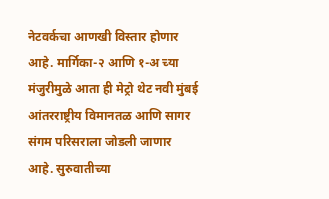नेटवर्कचा आणखी विस्तार होणार आहे. मार्गिका-२ आणि १-अ च्या मंजुरीमुळे आता ही मेट्रो थेट नवी मुंबई आंतरराष्ट्रीय विमानतळ आणि सागर संगम परिसराला जोडली जाणार आहे. सुरुवातीच्या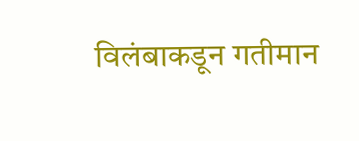विलंबाकडून गतीमान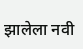झालेला नवी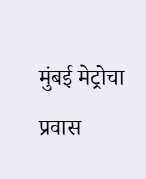मुंबई मेट्रोचा प्रवास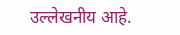उल्लेखनीय आहे.